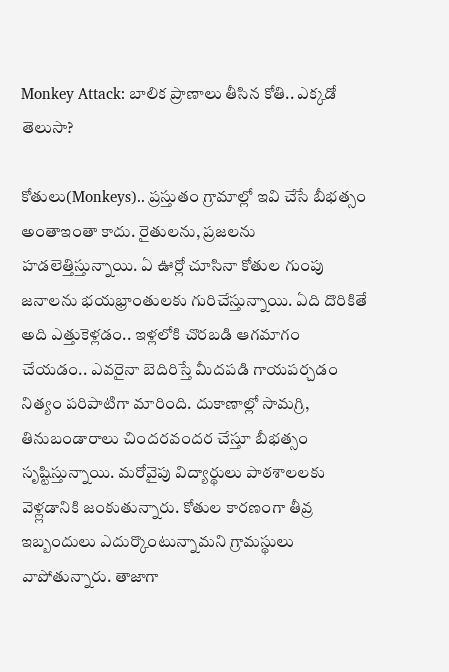Monkey Attack: బాలిక ప్రాణాలు తీసిన కోతి.. ఎక్కడో తెలుసా?

కోతులు(Monkeys).. ప్రస్తుతం గ్రామాల్లో ఇవి చేసే బీభత్సం అంతాఇంతా కాదు. రైతులను, ప్రజలను హడలెత్తిస్తున్నాయి. ఏ ఊర్లో చూసినా కోతుల గుంపు జనాలను భయభ్రాంతులకు గురిచేస్తున్నాయి. ఏది దొరికితే అది ఎత్తుకెళ్లడం.. ఇళ్లలోకి చొరబడి ఆగమాగం చేయడం.. ఎవరైనా బెదిరిస్తే మీదపడి గాయపర్చడం నిత్యం పరిపాటిగా మారింది. దుకాణాల్లో సామగ్రి, తినుబండారాలు చిందరవందర చేస్తూ బీభత్సం సృష్టిస్తున్నాయి. మరోవైపు విద్యార్థులు పాఠశాలలకు వెళ్ల్లడానికి జంకుతున్నారు. కోతుల కారణంగా తీవ్ర ఇబ్బందులు ఎదుర్కొంటున్నామని గ్రామస్థులు వాపోతున్నారు. తాజాగా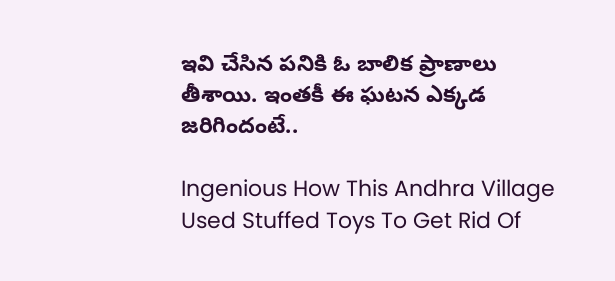ఇవి చేసిన పనికి ఓ బాలిక ప్రాణాలు తీశాయి. ఇంతకీ ఈ ఘటన ఎక్కడ జరిగిందంటే..

Ingenious How This Andhra Village Used Stuffed Toys To Get Rid Of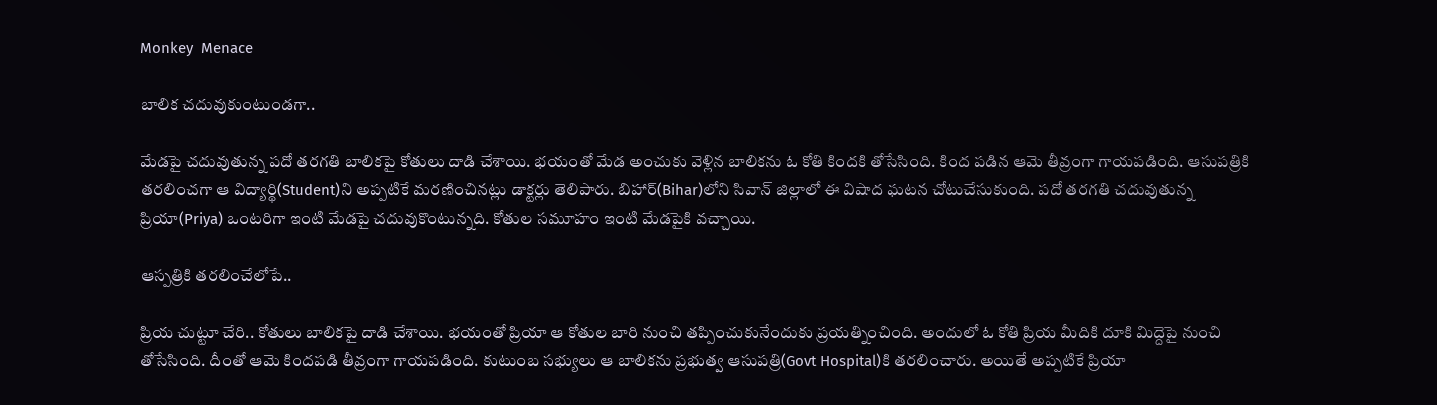Monkey  Menace

బాలిక చదువుకుంటుండగా..

మేడపై చదువుతున్న పదో తరగతి బాలికపై కోతులు దాడి చేశాయి. భయంతో మేడ అంచుకు వెళ్లిన బాలికను ఓ కోతి కిందకి తోసేసింది. కింద పడిన ఆమె తీవ్రంగా గాయపడింది. ఆసుపత్రికి తరలించగా ఆ విద్యార్థి(Student)ని అప్పటికే మరణించినట్లు డాక్టర్లు తెలిపారు. బిహార్‌(Bihar)లోని సివాన్‌ జిల్లాలో ఈ విషాద ఘటన చోటుచేసుకుంది. పదో తరగతి చదువుతున్న ప్రియా(Priya) ఒంటరిగా ఇంటి మేడపై చదువుకొంటున్నది. కోతుల సమూహం ఇంటి మేడపైకి వచ్చాయి.

ఆస్పత్రికి తరలించేలోపే..

ప్రియ చుట్టూ చేరి.. కోతులు బాలికపై దాడి చేశాయి. భయంతో ప్రియా ఆ కోతుల బారి నుంచి తప్పించుకునేందుకు ప్రయత్నించింది. అందులో ఓ కోతి ప్రియ మీదికి దూకి మిద్దెపై నుంచి తోసేసింది. దీంతో ఆమె కిందపడి తీవ్రంగా గాయపడింది. కుటుంబ సభ్యులు ఆ బాలికను ప్రభుత్వ ఆసుపత్రి(Govt Hospital)కి తరలించారు. అయితే అప్పటికే ప్రియా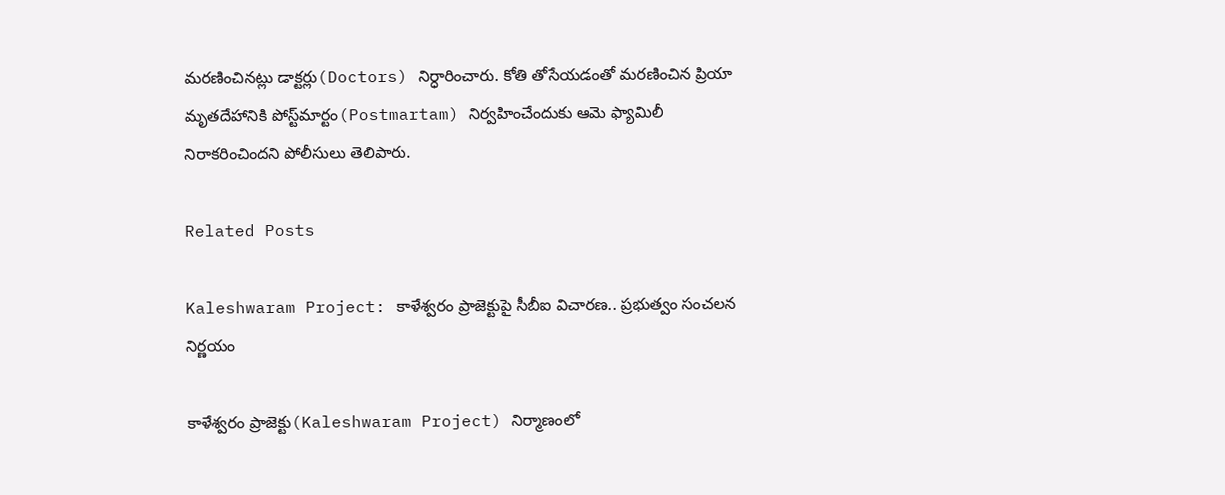మరణించినట్లు డాక్టర్లు(Doctors) నిర్ధారించారు. కోతి తోసేయడంతో మరణించిన ప్రియా మృతదేహానికి పోస్ట్‌మార్టం(Postmartam) నిర్వహించేందుకు ఆమె ఫ్యామిలీ నిరాకరించిందని పోలీసులు తెలిపారు.

Related Posts

Kaleshwaram Project: కాళేశ్వరం ప్రాజెక్టుపై సీబీఐ విచారణ.. ప్రభుత్వం సంచలన నిర్ణయం

కాళేశ్వరం ప్రాజెక్టు(Kaleshwaram Project) నిర్మాణంలో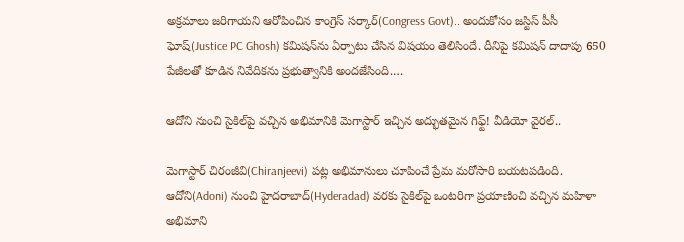అక్రమాలు జరిగాయని ఆరోపించిన కాంగ్రెస్ సర్కార్(Congress Govt).. అందుకోసం జస్టిస్ పీసీ ఘోష్(Justice PC Ghosh) కమిషన్‌ను ఏర్పాటు చేసిన విషయం తెలిసిందే. దీనిపై కమిషన్ దాదాపు 650 పేజీలతో కూడిన నివేదికను ప్రభుత్వానికి అందజేసింది.…

ఆదోని నుంచి సైకిల్‌పై వచ్చిన అభిమానికి మెగాస్టార్ ఇచ్చిన అద్భుతమైన గిఫ్ట్! వీడియో వైరల్..

మెగాస్టార్ చిరంజీవి(Chiranjeevi) పట్ల అభిమానులు చూపించే ప్రేమ మరోసారి బయటపడింది. ఆదోని(Adoni) నుంచి హైదరాబాద్(Hyderadad) వరకు సైకిల్‌పై ఒంటరిగా ప్రయాణించి వచ్చిన మహిళా అభిమాని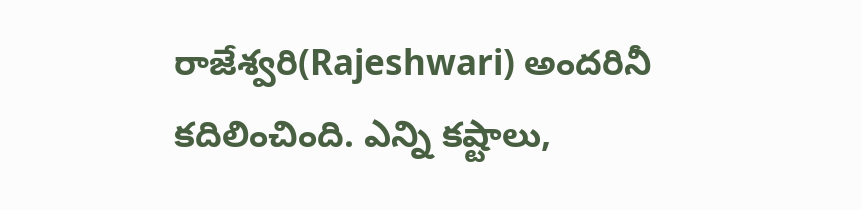రాజేశ్వరి(Rajeshwari) అందరినీ కదిలించింది. ఎన్ని కష్టాలు,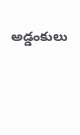అడ్డంకులు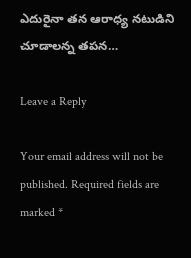ఎదురైనా తన ఆరాధ్య నటుడిని చూడాలన్న తపన…

Leave a Reply

Your email address will not be published. Required fields are marked *